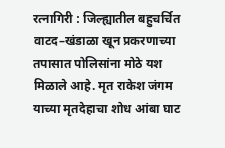रत्नागिरी : जिल्ह्यातील बहुचर्चित वाटद–खंडाळा खून प्रकरणाच्या तपासात पोलिसांना मोठे यश मिळाले आहे. मृत राकेश जंगम याच्या मृतदेहाचा शोध आंबा घाट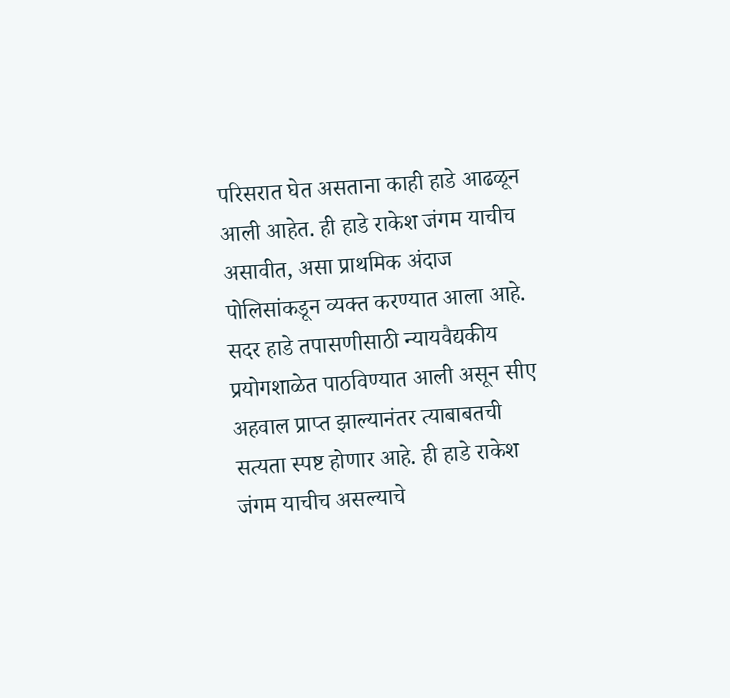परिसरात घेत असताना काही हाडे आढळून आली आहेत. ही हाडे राकेश जंगम याचीच असावीत, असा प्राथमिक अंदाज पोलिसांकडून व्यक्त करण्यात आला आहे. सदर हाडे तपासणीसाठी न्यायवैद्यकीय प्रयोगशाळेत पाठविण्यात आली असून सीए अहवाल प्राप्त झाल्यानंतर त्याबाबतची सत्यता स्पष्ट होणार आहे. ही हाडे राकेश जंगम याचीच असल्याचे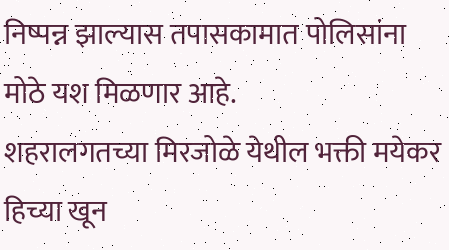निष्पन्न झाल्यास तपासकामात पोलिसांना मोठे यश मिळणार आहे.
शहरालगतच्या मिरजोळे येथील भक्ती मयेकर हिच्या खून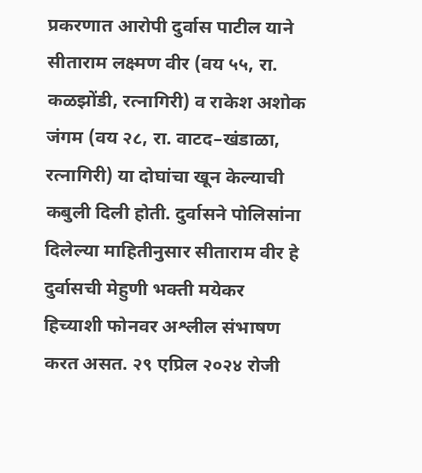प्रकरणात आरोपी दुर्वास पाटील याने सीताराम लक्ष्मण वीर (वय ५५, रा. कळझोंडी, रत्नागिरी) व राकेश अशोक जंगम (वय २८, रा. वाटद–खंडाळा, रत्नागिरी) या दोघांचा खून केल्याची कबुली दिली होती. दुर्वासने पोलिसांना दिलेल्या माहितीनुसार सीताराम वीर हे दुर्वासची मेहुणी भक्ती मयेकर हिच्याशी फोनवर अश्लील संभाषण करत असत. २९ एप्रिल २०२४ रोजी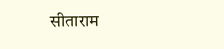सीताराम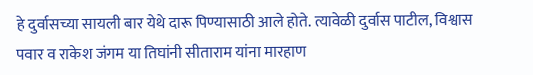हे दुर्वासच्या सायली बार येथे दारू पिण्यासाठी आले होते. त्यावेळी दुर्वास पाटील, विश्वास पवार व राकेश जंगम या तिघांनी सीताराम यांना मारहाण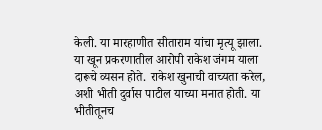केली. या मारहाणीत सीताराम यांचा मृत्यू झाला.
या खून प्रकरणातील आरोपी राकेश जंगम याला दारूचे व्यसन होते. राकेश खुनाची वाच्यता करेल, अशी भीती दुर्वास पाटील याच्या मनात होती. या भीतीतूनच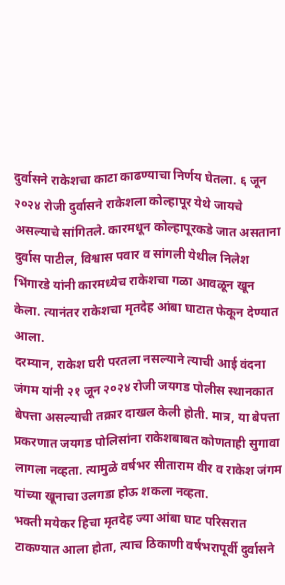दुर्वासने राकेशचा काटा काढण्याचा निर्णय घेतला. ६ जून २०२४ रोजी दुर्वासने राकेशला कोल्हापूर येथे जायचे असल्याचे सांगितले. कारमधून कोल्हापूरकडे जात असताना दुर्वास पाटील, विश्वास पवार व सांगली येथील निलेश भिंगारडे यांनी कारमध्येच राकेशचा गळा आवळून खून केला. त्यानंतर राकेशचा मृतदेह आंबा घाटात फेकून देण्यात आला.
दरम्यान, राकेश घरी परतला नसल्याने त्याची आई वंदना जंगम यांनी २१ जून २०२४ रोजी जयगड पोलीस स्थानकात बेपत्ता असल्याची तक्रार दाखल केली होती. मात्र, या बेपत्ता प्रकरणात जयगड पोलिसांना राकेशबाबत कोणताही सुगावा लागला नव्हता. त्यामुळे वर्षभर सीताराम वीर व राकेश जंगम यांच्या खूनाचा उलगडा होऊ शकला नव्हता.
भक्ती मयेकर हिचा मृतदेह ज्या आंबा घाट परिसरात टाकण्यात आला होता, त्याच ठिकाणी वर्षभरापूर्वी दुर्वासने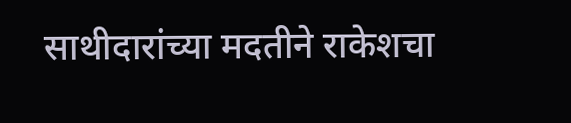साथीदारांच्या मदतीने राकेशचा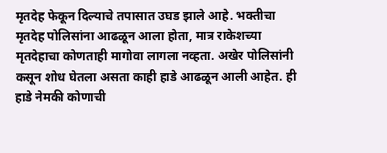मृतदेह फेकून दिल्याचे तपासात उघड झाले आहे. भक्तीचा मृतदेह पोलिसांना आढळून आला होता, मात्र राकेशच्या मृतदेहाचा कोणताही मागोवा लागला नव्हता. अखेर पोलिसांनी कसून शोध घेतला असता काही हाडे आढळून आली आहेत. ही हाडे नेमकी कोणाची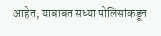आहेत, याबाबत सध्या पोलिसांकडून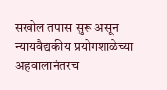सखोल तपास सुरू असून न्यायवैद्यकीय प्रयोगशाळेच्या अहवालानंतरच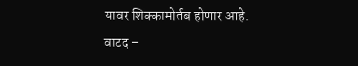यावर शिक्कामोर्तब होणार आहे.
वाटद –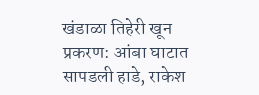खंडाळा तिहेरी खून प्रकरण: आंबा घाटात सापडली हाडे, राकेश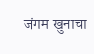जंगम खुनाचा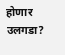होणार उलगडा?